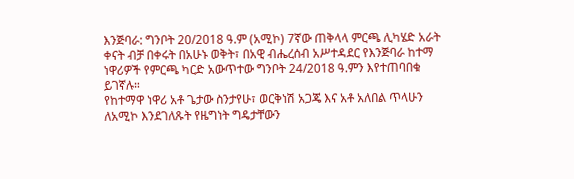እንጅባራ: ግንቦት 20/2018 ዓ.ም (አሚኮ) 7ኛው ጠቅላላ ምርጫ ሊካሄድ አራት ቀናት ብቻ በቀሩት በአሁኑ ወቅት፣ በአዊ ብሔረሰብ አሥተዳደር የእንጅባራ ከተማ ነዋሪዎች የምርጫ ካርድ አውጥተው ግንቦት 24/2018 ዓ.ምን እየተጠባበቁ ይገኛሉ።
የከተማዋ ነዋሪ አቶ ጌታው ስንታየሁ፣ ወርቅነሽ አጋጄ እና አቶ አለበል ጥላሁን ለአሚኮ እንደገለጹት የዜግነት ግዴታቸውን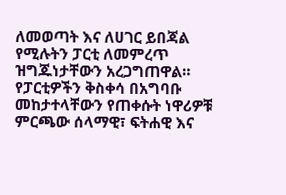ለመወጣት እና ለሀገር ይበጃል የሚሉትን ፓርቲ ለመምረጥ ዝግጁነታቸውን አረጋግጠዋል።
የፓርቲዎችን ቅስቀሳ በአግባቡ መከታተላቸውን የጠቀሱት ነዋሪዎቹ ምርጫው ሰላማዊ፣ ፍትሐዊ እና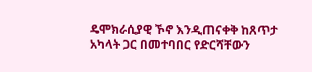ዴሞክራሲያዊ ኾኖ እንዲጠናቀቅ ከጸጥታ አካላት ጋር በመተባበር የድርሻቸውን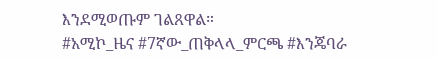እንደሚወጡም ገልጸዋል።
#አሚኮ_ዜና #7ኛው_ጠቅላላ_ምርጫ #እንጄባራ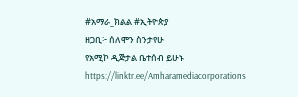#አማራ_ክልል #ኢትዮጵያ
ዘጋቢ፦ ሰለሞን ስንታየሁ
የአሚኮ ዲጅታል ቤተሰብ ይሁኑ
https://linktr.ee/Amharamediacorporations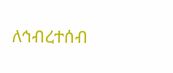ለኅብረተሰብ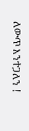ለውጥ እንተጋለን !